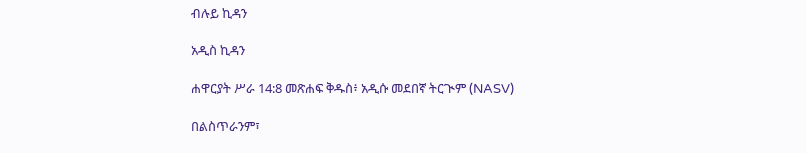ብሉይ ኪዳን

አዲስ ኪዳን

ሐዋርያት ሥራ 14:8 መጽሐፍ ቅዱስ፥ አዲሱ መደበኛ ትርጒም (NASV)

በልስጥራንም፣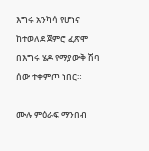እግሩ አንካሳ የሆነና ከተወለደ ጀምሮ ፈጽሞ በእግሩ ሄዶ የማያውቅ ሽባ ሰው ተቀምጦ ነበር።

ሙሉ ምዕራፍ ማንበብ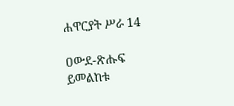ሐዋርያት ሥራ 14

ዐውደ-ጽሑፍ ይመልከቱ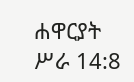ሐዋርያት ሥራ 14:8